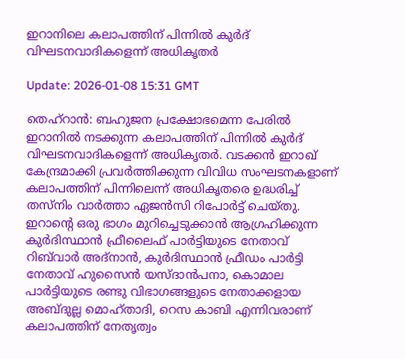ഇറാനിലെ കലാപത്തിന് പിന്നില്‍ കുര്‍ദ് വിഘടനവാദികളെന്ന് അധികൃതര്‍

Update: 2026-01-08 15:31 GMT

തെഹ്‌റാന്‍: ബഹുജന പ്രക്ഷോഭമെന്ന പേരില്‍ ഇറാനില്‍ നടക്കുന്ന കലാപത്തിന് പിന്നില്‍ കുര്‍ദ് വിഘടനവാദികളെന്ന് അധികൃതര്‍. വടക്കന്‍ ഇറാഖ് കേന്ദ്രമാക്കി പ്രവര്‍ത്തിക്കുന്ന വിവിധ സംഘടനകളാണ് കലാപത്തിന് പിന്നിലെന്ന് അധികൃതരെ ഉദ്ധരിച്ച് തസ്‌നിം വാര്‍ത്താ ഏജന്‍സി റിപോര്‍ട്ട് ചെയ്തു. ഇറാന്റെ ഒരു ഭാഗം മുറിച്ചെടുക്കാന്‍ ആഗ്രഹിക്കുന്ന കുര്‍ദിസ്ഥാന്‍ ഫ്രീലൈഫ് പാര്‍ട്ടിയുടെ നേതാവ് റിബ്‌വാര്‍ അദ്‌നാന്‍, കുര്‍ദിസ്ഥാന്‍ ഫ്രീഡം പാര്‍ട്ടി നേതാവ് ഹുസൈന്‍ യസ്ദാന്‍പനാ, കൊമാല പാര്‍ട്ടിയുടെ രണ്ടു വിഭാഗങ്ങളുടെ നേതാക്കളായ അബ്ദുല്ല മൊഹ്താദി, റെസ കാബി എന്നിവരാണ് കലാപത്തിന് നേതൃത്വം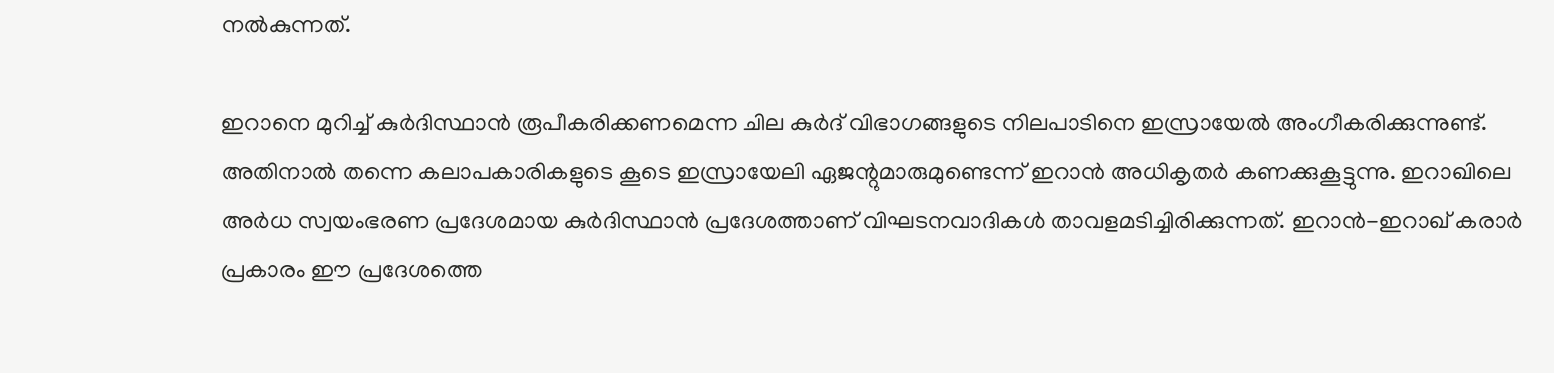നല്‍കുന്നത്.

ഇറാനെ മുറിച്ച് കുര്‍ദിസ്ഥാന്‍ രൂപീകരിക്കണമെന്ന ചില കുര്‍ദ് വിഭാഗങ്ങളുടെ നിലപാടിനെ ഇസ്രായേല്‍ അംഗീകരിക്കുന്നുണ്ട്. അതിനാല്‍ തന്നെ കലാപകാരികളുടെ കൂടെ ഇസ്രായേലി ഏജന്റുമാരുമുണ്ടെന്ന് ഇറാന്‍ അധികൃതര്‍ കണക്കുകൂട്ടുന്നു. ഇറാഖിലെ അര്‍ധ സ്വയംഭരണ പ്രദേശമായ കുര്‍ദിസ്ഥാന്‍ പ്രദേശത്താണ് വിഘടനവാദികള്‍ താവളമടിച്ചിരിക്കുന്നത്. ഇറാന്‍-ഇറാഖ് കരാര്‍ പ്രകാരം ഈ പ്രദേശത്തെ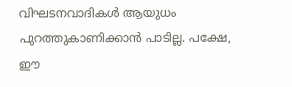വിഘടനവാദികള്‍ ആയുധം പുറത്തുകാണിക്കാന്‍ പാടില്ല. പക്ഷേ, ഈ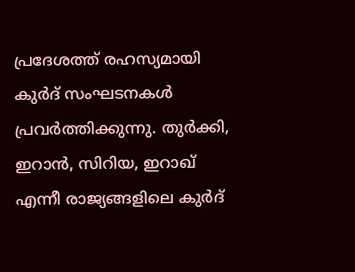പ്രദേശത്ത് രഹസ്യമായി കുര്‍ദ് സംഘടനകള്‍ പ്രവര്‍ത്തിക്കുന്നു. തുര്‍ക്കി, ഇറാന്‍, സിറിയ, ഇറാഖ് എന്നീ രാജ്യങ്ങളിലെ കുര്‍ദ്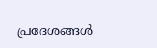പ്രദേശങ്ങള്‍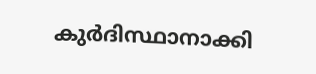കുര്‍ദിസ്ഥാനാക്കി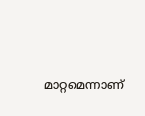മാറ്റമെന്നാണ്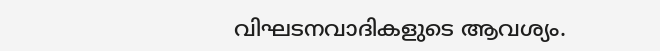വിഘടനവാദികളുടെ ആവശ്യം.